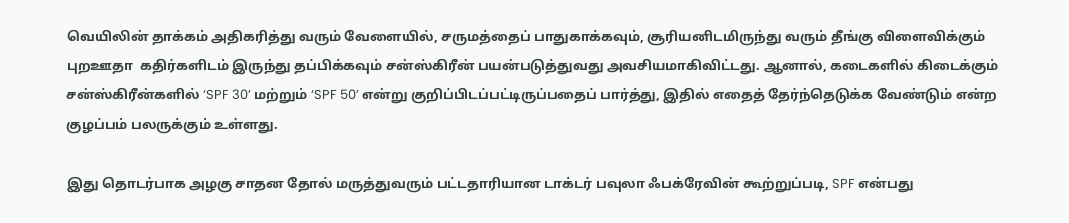வெயிலின் தாக்கம் அதிகரித்து வரும் வேளையில், சருமத்தைப் பாதுகாக்கவும், சூரியனிடமிருந்து வரும் தீங்கு விளைவிக்கும் புறஊதா  கதிர்களிடம் இருந்து தப்பிக்கவும் சன்ஸ்கிரீன் பயன்படுத்துவது அவசியமாகிவிட்டது. ஆனால், கடைகளில் கிடைக்கும் சன்ஸ்கிரீன்களில் ‘SPF 30’ மற்றும் ‘SPF 50’ என்று குறிப்பிடப்பட்டிருப்பதைப் பார்த்து, இதில் எதைத் தேர்ந்தெடுக்க வேண்டும் என்ற குழப்பம் பலருக்கும் உள்ளது.

இது தொடர்பாக அழகு சாதன தோல் மருத்துவரும் பட்டதாரியான டாக்டர் பவுலா ஃபக்ரேவின் கூற்றுப்படி, SPF என்பது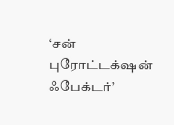‘சன் புரோட்டக்‌ஷன் ஃபேக்டர்’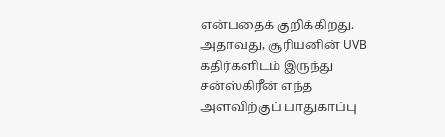என்பதைக் குறிக்கிறது. அதாவது, சூரியனின் UVB கதிர்களிடம் இருந்து சன்ஸ்கிரீன் எந்த அளவிற்குப் பாதுகாப்பு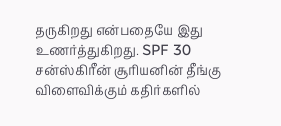தருகிறது என்பதையே இது உணர்த்துகிறது. SPF 30 சன்ஸ்கிரீன் சூரியனின் தீங்கு விளைவிக்கும் கதிர்களில்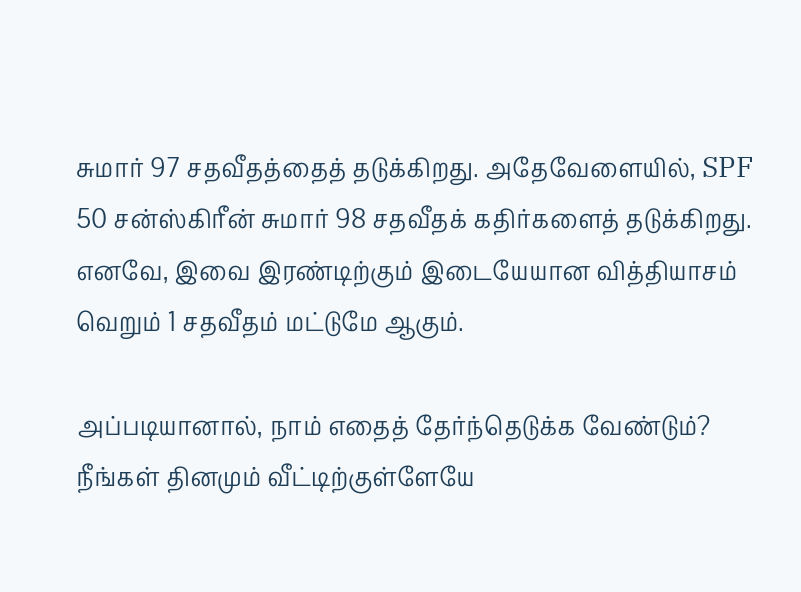சுமார் 97 சதவீதத்தைத் தடுக்கிறது. அதேவேளையில், SPF 50 சன்ஸ்கிரீன் சுமார் 98 சதவீதக் கதிர்களைத் தடுக்கிறது. எனவே, இவை இரண்டிற்கும் இடையேயான வித்தியாசம் வெறும் 1 சதவீதம் மட்டுமே ஆகும்.

அப்படியானால், நாம் எதைத் தேர்ந்தெடுக்க வேண்டும்? நீங்கள் தினமும் வீட்டிற்குள்ளேயே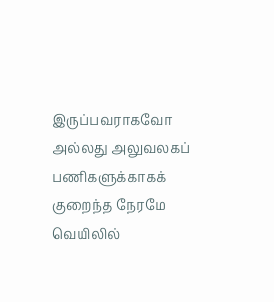இருப்பவராகவோ அல்லது அலுவலகப் பணிகளுக்காகக் குறைந்த நேரமே வெயிலில்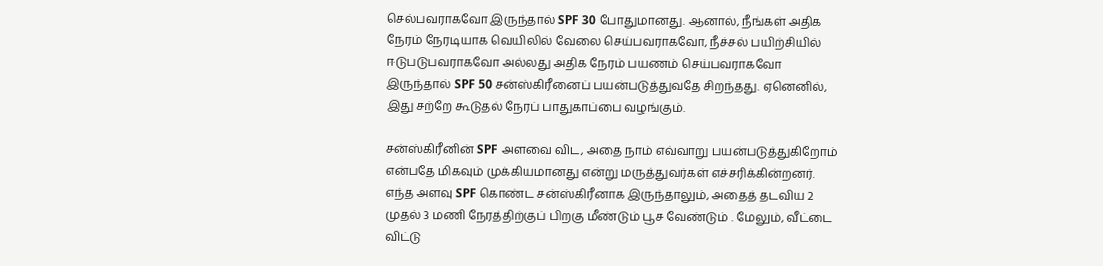செல்பவராகவோ இருந்தால் SPF 30 போதுமானது. ஆனால், நீங்கள் அதிக நேரம் நேரடியாக வெயிலில் வேலை செய்பவராகவோ, நீச்சல் பயிற்சியில் ஈடுபடுபவராகவோ அல்லது அதிக நேரம் பயணம் செய்பவராகவோ இருந்தால் SPF 50 சன்ஸ்கிரீனைப் பயன்படுத்துவதே சிறந்தது. ஏனெனில், இது சற்றே கூடுதல் நேரப் பாதுகாப்பை வழங்கும்.

சன்ஸ்கிரீனின் SPF அளவை விட, அதை நாம் எவ்வாறு பயன்படுத்துகிறோம் என்பதே மிகவும் முக்கியமானது என்று மருத்துவர்கள் எச்சரிக்கின்றனர். எந்த அளவு SPF கொண்ட சன்ஸ்கிரீனாக இருந்தாலும், அதைத் தடவிய 2 முதல் 3 மணி நேரத்திற்குப் பிறகு மீண்டும் பூச வேண்டும் . மேலும், வீட்டை விட்டு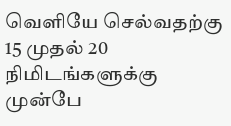வெளியே செல்வதற்கு 15 முதல் 20 நிமிடங்களுக்கு முன்பே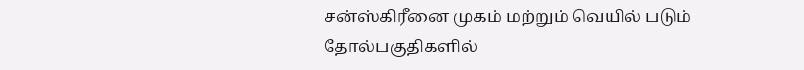சன்ஸ்கிரீனை முகம் மற்றும் வெயில் படும் தோல்பகுதிகளில்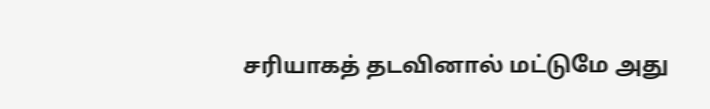சரியாகத் தடவினால் மட்டுமே அது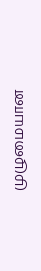முழுமையான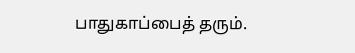பாதுகாப்பைத் தரும்.